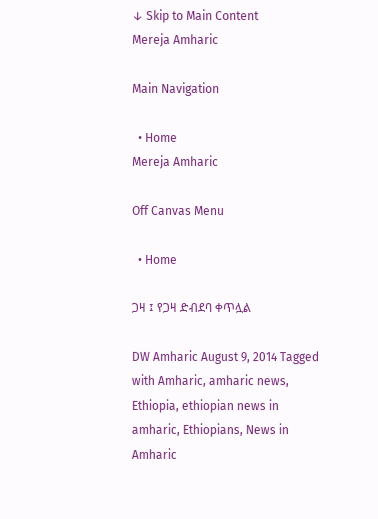↓ Skip to Main Content
Mereja Amharic

Main Navigation

  • Home
Mereja Amharic

Off Canvas Menu

  • Home

ጋዛ ፤ የጋዛ ድብደባ ቀጥሏል

DW Amharic August 9, 2014 Tagged with Amharic, amharic news, Ethiopia, ethiopian news in amharic, Ethiopians, News in Amharic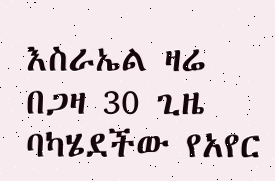እስራኤል ዛሬ በጋዛ 30 ጊዜ ባካሄደችው የአየር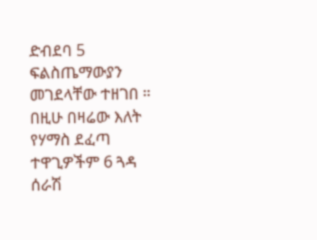ድብደባ 5 ፍልስጤማውያን መገደላቸው ተዘገበ ። በዚሁ በዛሬው እለት የሃማስ ደፈጣ ተዋጊዎችም 6 ጓዳ ሰራሽ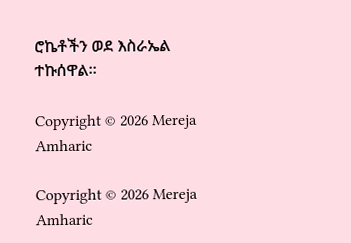ሮኬቶችን ወደ እስራኤል ተኩሰዋል።

Copyright © 2026 Mereja Amharic

Copyright © 2026 Mereja Amharic